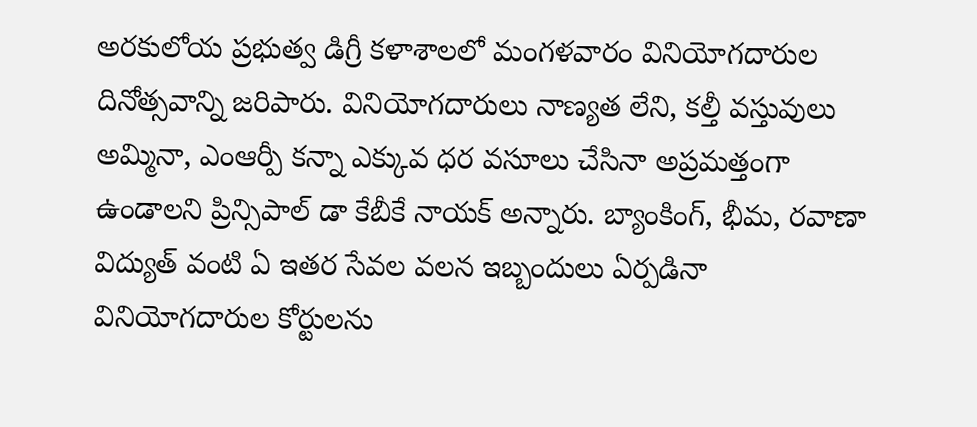అరకులోయ ప్రభుత్వ డిగ్రీ కళాశాలలో మంగళవారం వినియోగదారుల దినోత్సవాన్ని జరిపారు. వినియోగదారులు నాణ్యత లేని, కల్తీ వస్తువులు అమ్మినా, ఎంఆర్పీ కన్నా ఎక్కువ ధర వసూలు చేసినా అప్రమత్తంగా ఉండాలని ప్రిన్సిపాల్ డా కేబీకే నాయక్ అన్నారు. బ్యాంకింగ్, భీమ, రవాణా విద్యుత్ వంటి ఏ ఇతర సేవల వలన ఇబ్బందులు ఏర్పడినా వినియోగదారుల కోర్టులను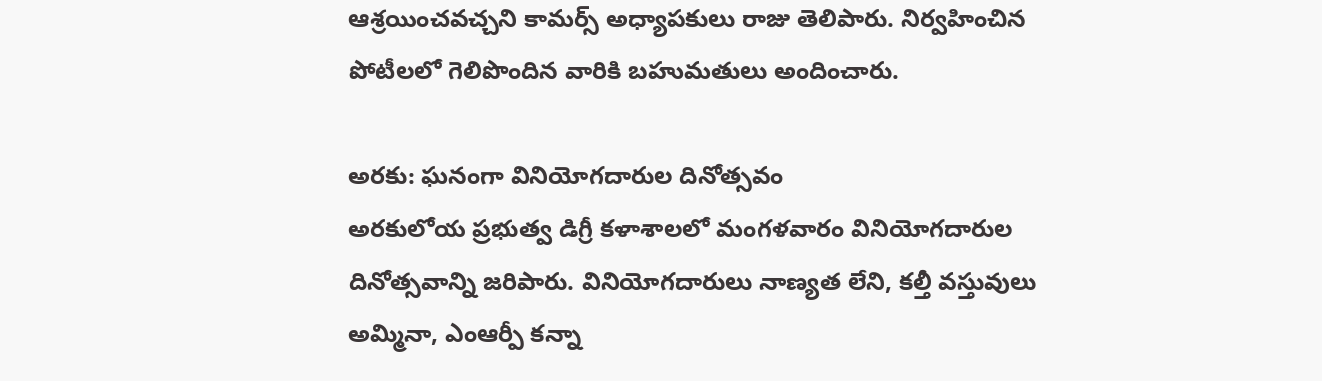ఆశ్రయించవచ్చని కామర్స్ అధ్యాపకులు రాజు తెలిపారు. నిర్వహించిన పోటీలలో గెలిపొందిన వారికి బహుమతులు అందించారు.

అరకు: ఘనంగా వినియోగదారుల దినోత్సవం
అరకులోయ ప్రభుత్వ డిగ్రీ కళాశాలలో మంగళవారం వినియోగదారుల దినోత్సవాన్ని జరిపారు. వినియోగదారులు నాణ్యత లేని, కల్తీ వస్తువులు అమ్మినా, ఎంఆర్పీ కన్నా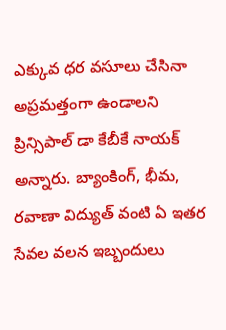ఎక్కువ ధర వసూలు చేసినా అప్రమత్తంగా ఉండాలని ప్రిన్సిపాల్ డా కేబీకే నాయక్ అన్నారు. బ్యాంకింగ్, భీమ, రవాణా విద్యుత్ వంటి ఏ ఇతర సేవల వలన ఇబ్బందులు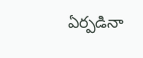ఏర్పడినా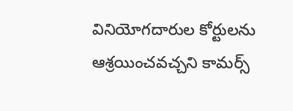వినియోగదారుల కోర్టులను ఆశ్రయించవచ్చని కామర్స్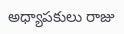అధ్యాపకులు రాజు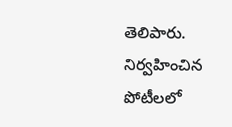తెలిపారు. నిర్వహించిన పోటీలలో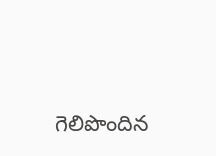గెలిపొందిన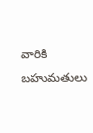వారికి బహుమతులు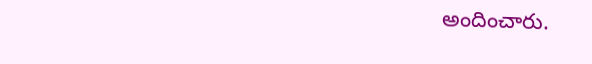అందించారు.